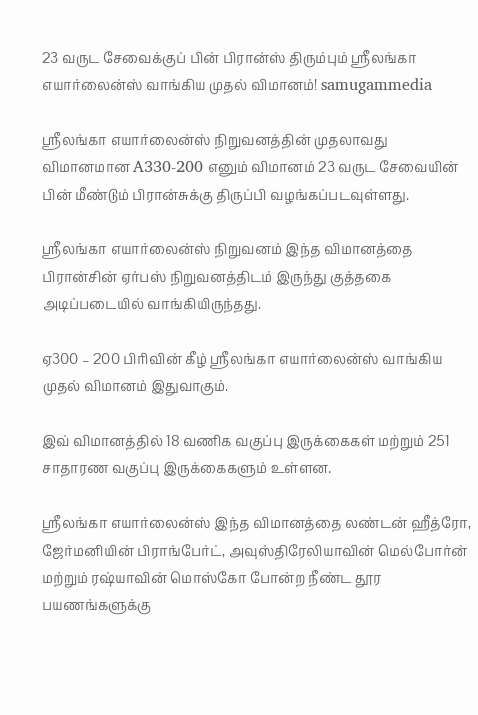23 வருட சேவைக்குப் பின் பிரான்ஸ் திரும்பும் ஸ்ரீலங்கா எயார்லைன்ஸ் வாங்கிய முதல் விமானம்! samugammedia

ஸ்ரீலங்கா எயார்லைன்ஸ் நிறுவனத்தின் முதலாவது விமானமான A330-200 எனும் விமானம் 23 வருட சேவையின் பின் மீண்டும் பிரான்சுக்கு திருப்பி வழங்கப்படவுள்ளது.

ஸ்ரீலங்கா எயார்லைன்ஸ் நிறுவனம் இந்த விமானத்தை பிரான்சின் ஏர்பஸ் நிறுவனத்திடம் இருந்து குத்தகை அடிப்படையில் வாங்கியிருந்தது.

ஏ300 – 200 பிரிவின் கீழ் ஸ்ரீலங்கா எயார்லைன்ஸ் வாங்கிய முதல் விமானம் இதுவாகும்.

இவ் விமானத்தில் 18 வணிக வகுப்பு இருக்கைகள் மற்றும் 251 சாதாரண வகுப்பு இருக்கைகளும் உள்ளன.

ஸ்ரீலங்கா எயார்லைன்ஸ் இந்த விமானத்தை லண்டன் ஹீத்ரோ, ஜேர்மனியின் பிராங்பேர்ட், அவுஸ்திரேலியாவின் மெல்போர்ன் மற்றும் ரஷ்யாவின் மொஸ்கோ போன்ற நீண்ட தூர பயணங்களுக்கு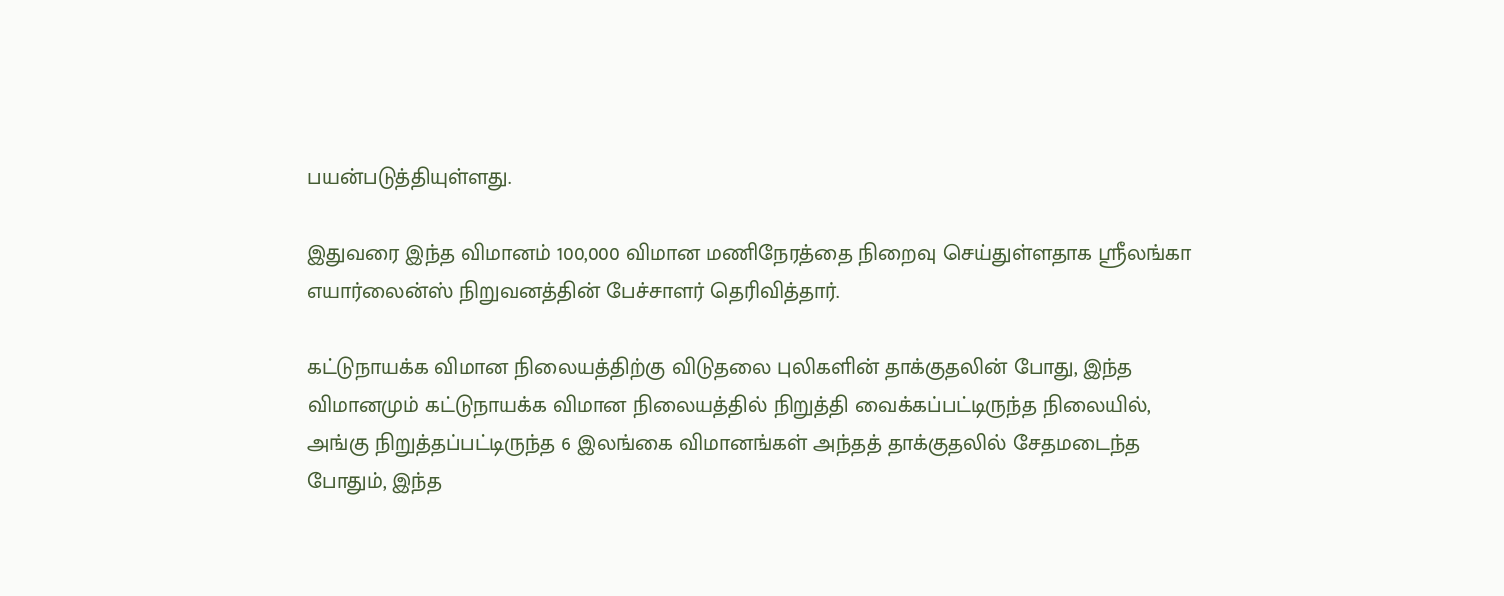பயன்படுத்தியுள்ளது.

இதுவரை இந்த விமானம் 100,000 விமான மணிநேரத்தை நிறைவு செய்துள்ளதாக ஸ்ரீலங்கா எயார்லைன்ஸ் நிறுவனத்தின் பேச்சாளர் தெரிவித்தார்.

கட்டுநாயக்க விமான நிலையத்திற்கு விடுதலை புலிகளின் தாக்குதலின் போது, இந்த விமானமும் கட்டுநாயக்க விமான நிலையத்தில் நிறுத்தி வைக்கப்பட்டிருந்த நிலையில், அங்கு நிறுத்தப்பட்டிருந்த 6 இலங்கை விமானங்கள் அந்தத் தாக்குதலில் சேதமடைந்த போதும், இந்த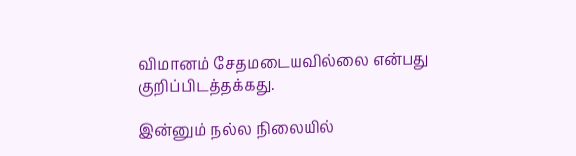விமானம் சேதமடையவில்லை என்பது குறிப்பிடத்தக்கது.

இன்னும் நல்ல நிலையில்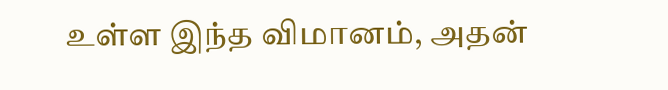உள்ள இந்த விமானம், அதன்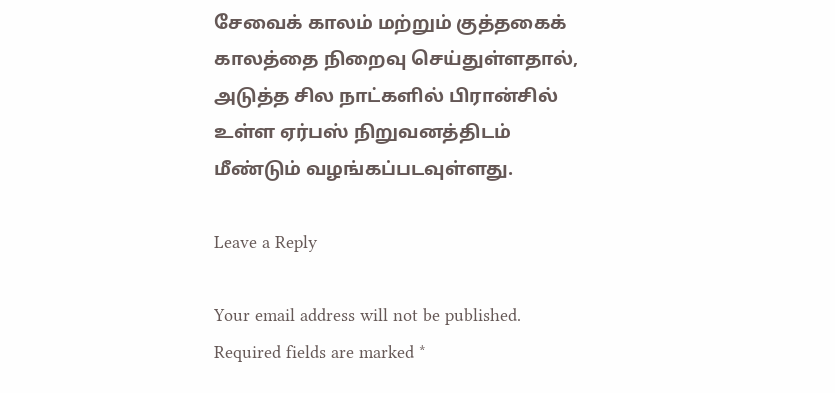சேவைக் காலம் மற்றும் குத்தகைக் காலத்தை நிறைவு செய்துள்ளதால், அடுத்த சில நாட்களில் பிரான்சில் உள்ள ஏர்பஸ் நிறுவனத்திடம் மீண்டும் வழங்கப்படவுள்ளது.

Leave a Reply

Your email address will not be published. Required fields are marked *